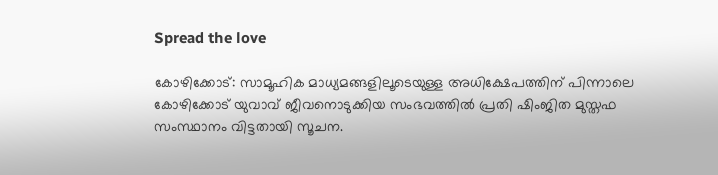Spread the love

കോഴിക്കോട്: സാമൂഹിക മാധ്യമങ്ങളിലൂടെയുള്ള അധിക്ഷേപത്തിന് പിന്നാലെ കോഴിക്കോട് യുവാവ് ജീവനൊടുക്കിയ സംഭവത്തിൽ പ്രതി ഷിംജിത മുസ്തഫ സംസ്ഥാനം വിട്ടതായി സൂചന.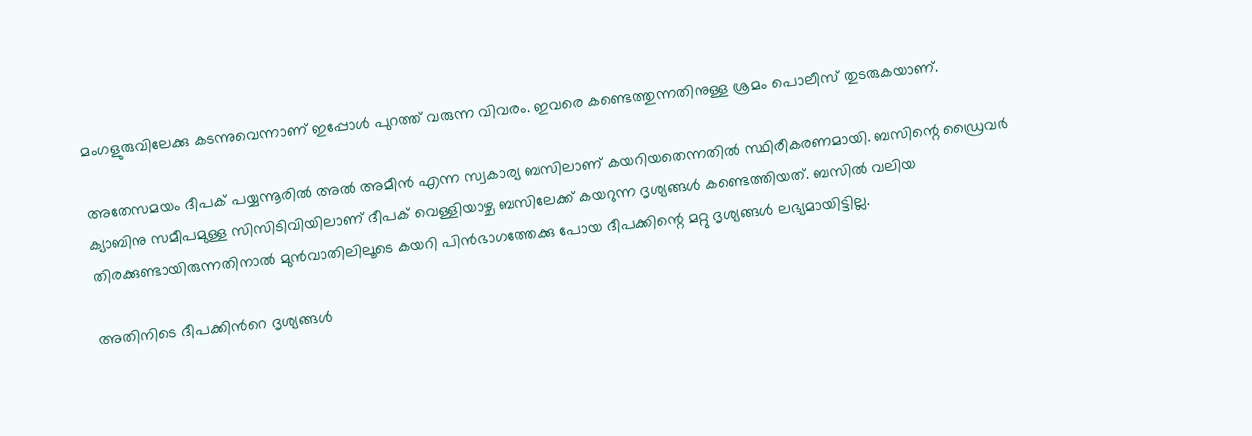മംഗളുരുവിലേക്കു കടന്നുവെന്നാണ് ഇപ്പോൾ പുറത്ത് വരുന്ന വിവരം. ഇവരെ കണ്ടെത്തുന്നതിനുള്ള ശ്രമം പൊലീസ് തുടരുകയാണ്.

അതേസമയം ദീപക് പയ്യന്നൂരിൽ അൽ അമീൻ എന്ന സ്വകാര്യ ബസിലാണ് കയറിയതെന്നതിൽ സ്ഥിരീകരണമായി. ബസിന്റെ ഡ്രൈവർ ക്യാബിനു സമീപമുള്ള സിസിടിവിയിലാണ് ദീപക് വെള്ളിയാഴ്ച ബസിലേക്ക് കയറുന്ന ദൃശ്യങ്ങൾ കണ്ടെത്തിയത്. ബസിൽ വലിയ തിരക്കുണ്ടായിരുന്നതിനാൽ മുൻവാതിലിലൂടെ കയറി പിൻഭാഗത്തേക്കു പോയ ദീപക്കിന്റെ മറ്റു ദൃശ്യങ്ങൾ ലഭ്യമായിട്ടില്ല.

അതിനിടെ ദീപക്കിന്‍റെ ദൃശ്യങ്ങൾ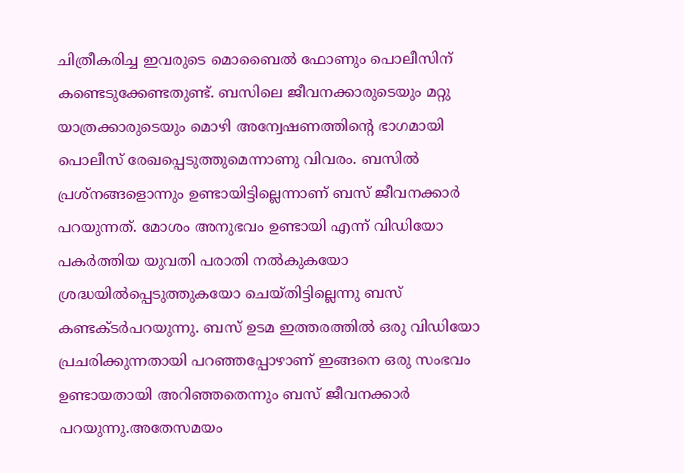ചിത്രീകരിച്ച ഇവരുടെ മൊബൈൽ ഫോണും പൊലീസിന് കണ്ടെടുക്കേണ്ടതുണ്ട്. ബസിലെ ജീവനക്കാരുടെയും മറ്റു യാത്രക്കാരുടെയും മൊഴി അന്വേഷണത്തിന്റെ ഭാഗമായി പൊലീസ് രേഖപ്പെടുത്തുമെന്നാണു വിവരം. ബസിൽ പ്രശ്നങ്ങളൊന്നും ഉണ്ടായിട്ടില്ലെന്നാണ് ബസ് ജീവനക്കാർ പറയുന്നത്. മോശം അനുഭവം ഉണ്ടായി എന്ന് വിഡിയോ പകർത്തിയ യുവതി പരാതി നൽകുകയോ ശ്രദ്ധയിൽപ്പെടുത്തുകയോ ചെയ്തിട്ടില്ലെന്നു ബസ് കണ്ടക്ടർപറയുന്നു. ബസ് ഉടമ ഇത്തരത്തിൽ ഒരു വിഡിയോ പ്രചരിക്കുന്നതായി പറഞ്ഞപ്പോഴാണ് ഇങ്ങനെ ഒരു സംഭവം ഉണ്ടായതായി അറിഞ്ഞതെന്നും ബസ് ജീവനക്കാർ പറയുന്നു.അതേസമയം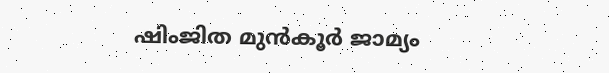ഷിംജിത മുൻ‌കൂർ ജാമ്യം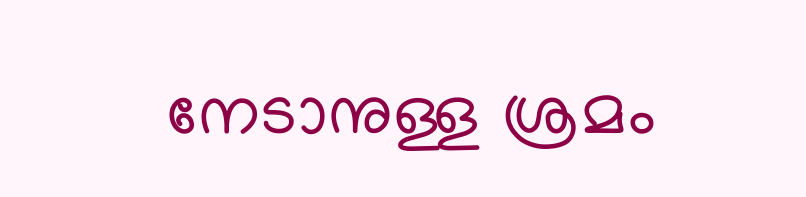നേടാനുള്ള ശ്രമം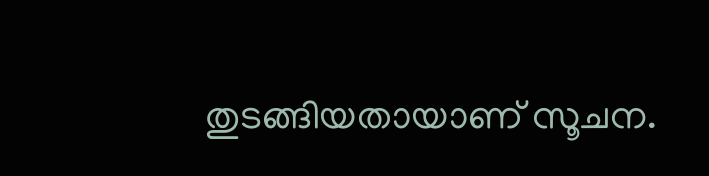തുടങ്ങിയതായാണ് സൂചന.